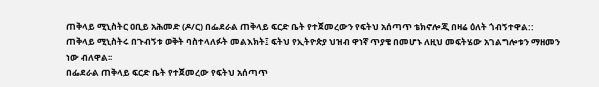ጠቅላይ ሚኒስትር ዐቢይ አሕመድ (ዶ/ር) በፌደራል ጠቅላይ ፍርድ ቤት የተጀመረውን የፍትህ አሰጣጥ ቴክኖሎጂ በዛሬ ዕለት ጎብኝተዋል::
ጠቅላይ ሚኒስትሩ በጉብኝቱ ወቅት ባስተላለፉት መልእክት፤ ፍትህ የኢትዮጵያ ህዝብ ዋነኛ ጥያቄ በመሆኑ ለዚህ መፍትሄው አገልግሎቱን ማዘመን ነው ብለዋል፡፡
በፌደራል ጠቅላይ ፍርድ ቤት የተጀመረው የፍትህ አሰጣጥ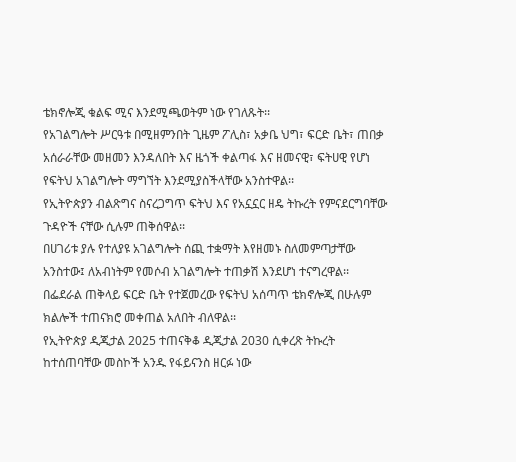ቴክኖሎጂ ቁልፍ ሚና እንደሚጫወትም ነው የገለጹት፡፡
የአገልግሎት ሥርዓቱ በሚዘምንበት ጊዜም ፖሊስ፣ አቃቤ ህግ፣ ፍርድ ቤት፣ ጠበቃ አሰራራቸው መዘመን እንዳለበት እና ዜጎች ቀልጣፋ እና ዘመናዊ፣ ፍትሀዊ የሆነ የፍትህ አገልግሎት ማግኘት እንደሚያስችላቸው አንስተዋል፡፡
የኢትዮጵያን ብልጽግና ስናረጋግጥ ፍትህ እና የአኗኗር ዘዴ ትኩረት የምናደርግባቸው ጉዳዮች ናቸው ሲሉም ጠቅሰዋል፡፡
በሀገሪቱ ያሉ የተለያዩ አገልግሎት ሰጪ ተቋማት እየዘመኑ ስለመምጣታቸው አንስተው፤ ለአብነትም የመሶብ አገልግሎት ተጠቃሽ እንደሆነ ተናግረዋል፡፡
በፌደራል ጠቅላይ ፍርድ ቤት የተጀመረው የፍትህ አሰጣጥ ቴክኖሎጂ በሁሉም ክልሎች ተጠናክሮ መቀጠል አለበት ብለዋል፡፡
የኢትዮጵያ ዲጂታል 2025 ተጠናቅቆ ዲጂታል 2030 ሲቀረጽ ትኩረት ከተሰጠባቸው መስኮች አንዱ የፋይናንስ ዘርፉ ነው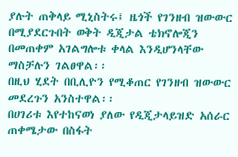ያሉት ጠቅላይ ሚኒስትሩ፤ ዜጎች የገንዘብ ዝውውር በሚያደርጉበት ወቅት ዲጂታል ቴክኖሎጂን በመጠቀም አገልግሎቱ ቀላል እንዲሆንላቸው ማስቻሉን ገልፀዋል፡፡
በዚህ ሂደት በቢሊዮን የሚቆጠር የገንዘብ ዝውውር መደረጉን አንስተዋል፡፡
በሀገሪቱ እየተከናወነ ያለው የዲጂታላይዝድ አሰራር ጠቀሜታው በስፋት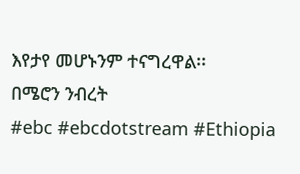እየታየ መሆኑንም ተናግረዋል፡፡
በሜሮን ንብረት
#ebc #ebcdotstream #Ethiopia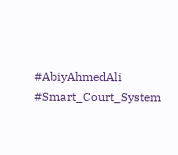#AbiyAhmedAli #Smart_Court_System